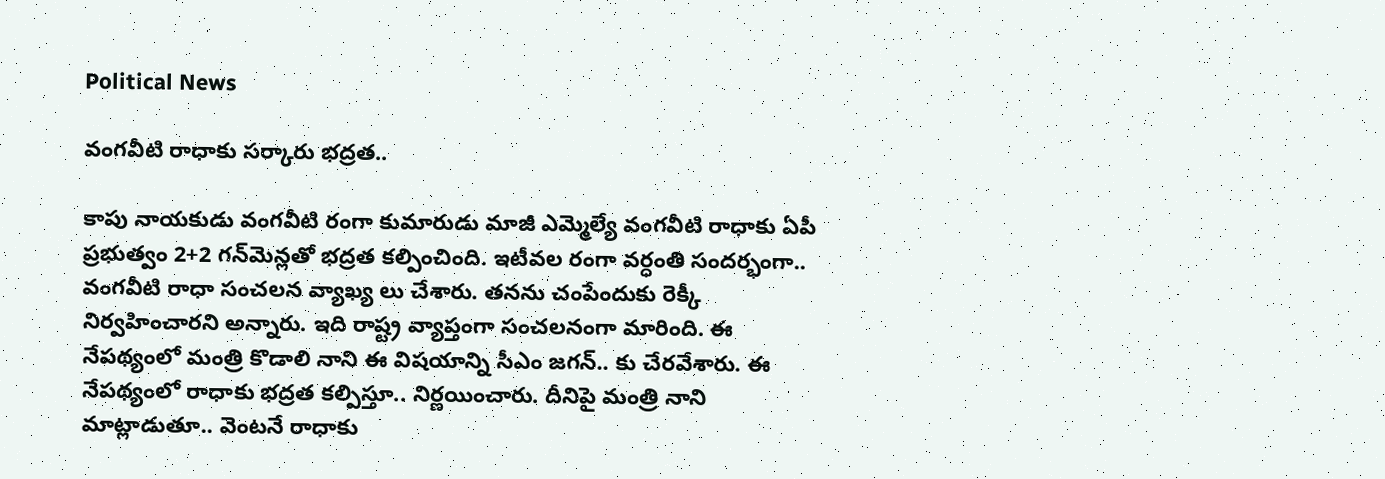Political News

వంగ‌వీటి రాధాకు స‌ర్కారు భ‌ద్ర‌త‌..

కాపు నాయ‌కుడు వంగ‌వీటి రంగా కుమారుడు మాజీ ఎమ్మెల్యే వంగవీటి రాధాకు ఏపీ ప్ర‌భుత్వం 2+2 గన్‌మెన్లతో భ‌ద్ర‌త క‌ల్పించింది. ఇటీవ‌ల రంగా వ‌ర్ధంతి సంద‌ర్భంగా.. వంగవీటి రాధా సంచ‌లన వ్యాఖ్య లు చేశారు. త‌నను చంపేందుకు రెక్కీ నిర్వ‌హించార‌ని అన్నారు. ఇది రాష్ట్ర వ్యాప్తంగా సంచ‌ల‌నంగా మారింది. ఈ నేప‌థ్యంలో మంత్రి కొడాలి నాని ఈ విష‌యాన్ని సీఎం జ‌గ‌న్‌.. కు చేర‌వేశారు. ఈ నేప‌థ్యంలో రాధాకు భ‌ద్రత క‌ల్పిస్తూ.. నిర్ణ‌యించారు. దీనిపై మంత్రి నాని మాట్లాడుతూ.. వెంటనే రాధాకు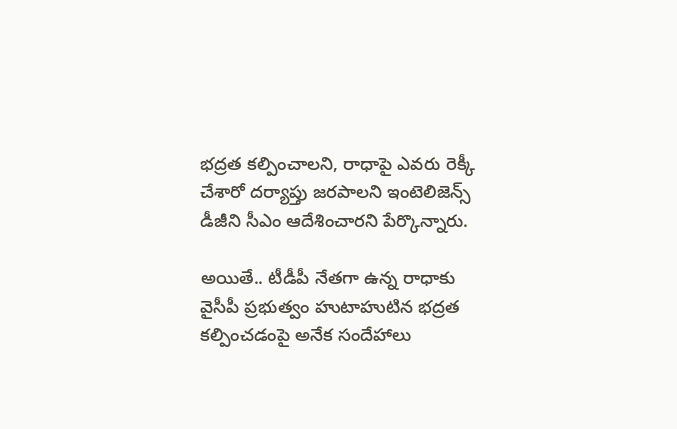భద్రత కల్పించాలని, రాధాపై ఎవరు రెక్కీ చేశారో దర్యాప్తు జరపాలని ఇంటెలిజెన్స్ డీజీని సీఎం ఆదేశించారని పేర్కొన్నారు.

అయితే.. టీడీపీ నేత‌గా ఉన్న రాధాకు వైసీపీ ప్ర‌భుత్వం హుటాహుటిన భ‌ద్ర‌త క‌ల్పించ‌డంపై అనేక సందేహాలు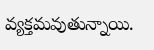వ్య‌క్త‌మ‌వుతున్నాయి.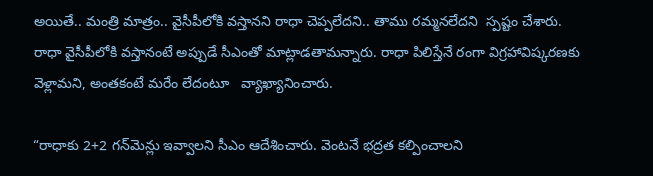అయితే.. మంత్రి మాత్రం.. వైసీపీలోకి వస్తానని రాధా చెప్పలేదని.. తాము రమ్మనలేదని  స్పష్టం చేశారు. రాధా వైసీపీలోకి వస్తానంటే అప్పుడే సీఎంతో మాట్లాడతామన్నారు. రాధా పిలిస్తేనే రంగా విగ్రహావిష్కరణకు వెళ్లామ‌ని, అంతకంటే మరేం లేదంటూ   వ్యాఖ్యానించారు.

“రాధాకు 2+2 గన్‌మెన్లు ఇవ్వాలని సీఎం ఆదేశించారు. వెంటనే భద్రత కల్పించాలని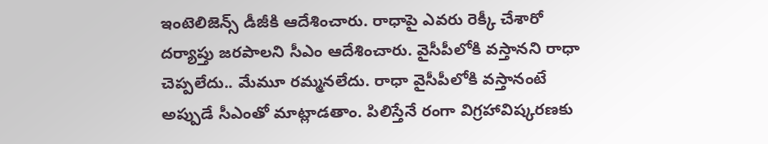ఇంటెలిజెన్స్ డీజీకి ఆదేశించారు. రాధాపై ఎవరు రెక్కీ చేశారో దర్యాప్తు జరపాలని సీఎం ఆదేశించారు. వైసీపీలోకి వస్తానని రాధా చెప్పలేదు.. మేమూ రమ్మనలేదు. రాధా వైసీపీలోకి వస్తానంటే అప్పుడే సీఎంతో మాట్లాడతాం. పిలిస్తేనే రంగా విగ్రహావిష్కరణకు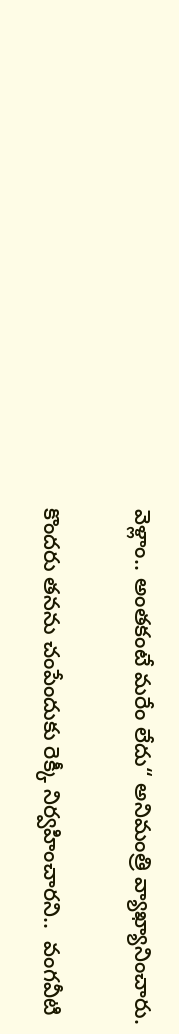వెళ్లాం.. అంతకంటే మరేం లేదు“ అనిమంత్రి వ్యాఖ్యానించారు.

కొందరు తనను చంపేందుకు రెక్కీ నిర్వహించారని..  వంగవీటి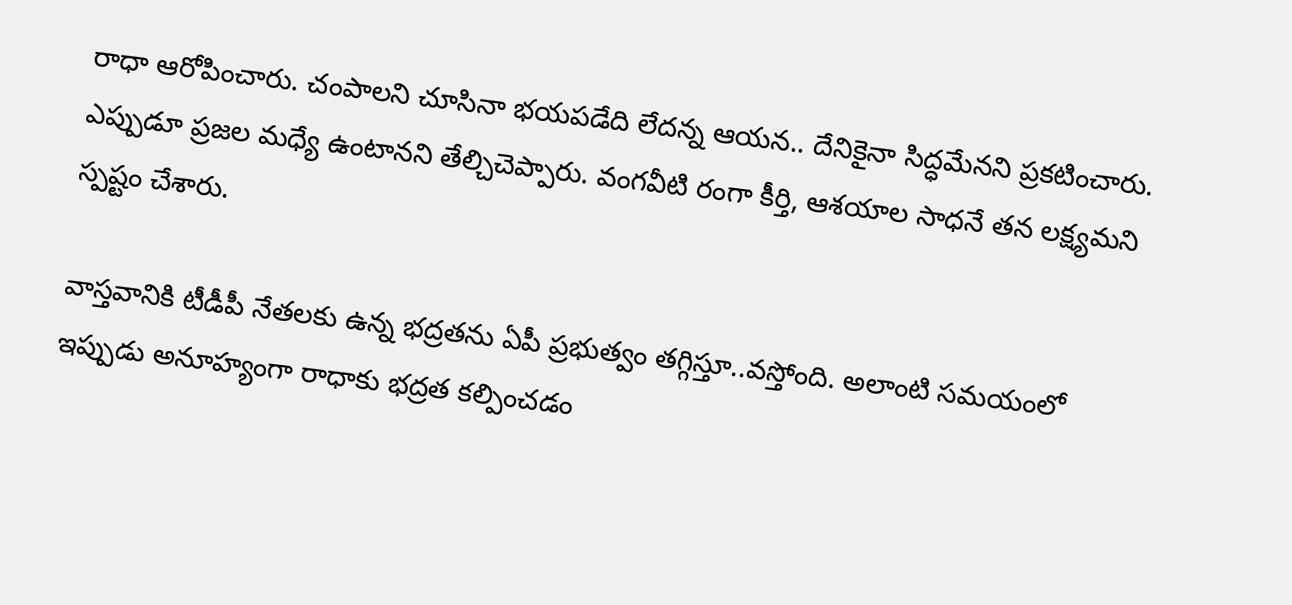రాధా ఆరోపించారు. చంపాలని చూసినా భయపడేది లేదన్న ఆయన.. దేనికైనా సిద్ధమేనని ప్రకటించారు. ఎప్పుడూ ప్రజల మధ్యే ఉంటానని తేల్చిచెప్పారు. వంగవీటి రంగా కీర్తి, ఆశయాల సాధనే తన లక్ష్యమని స్పష్టం చేశారు.

వాస్త‌వానికి టీడీపీ నేత‌ల‌కు ఉన్న భ‌ద్ర‌త‌ను ఏపీ ప్ర‌భుత్వం త‌గ్గిస్తూ..వ‌స్తోంది. అలాంటి స‌మ‌యంలో ఇప్పుడు అనూహ్యంగా రాధాకు భ‌ద్ర‌త క‌ల్పించ‌డం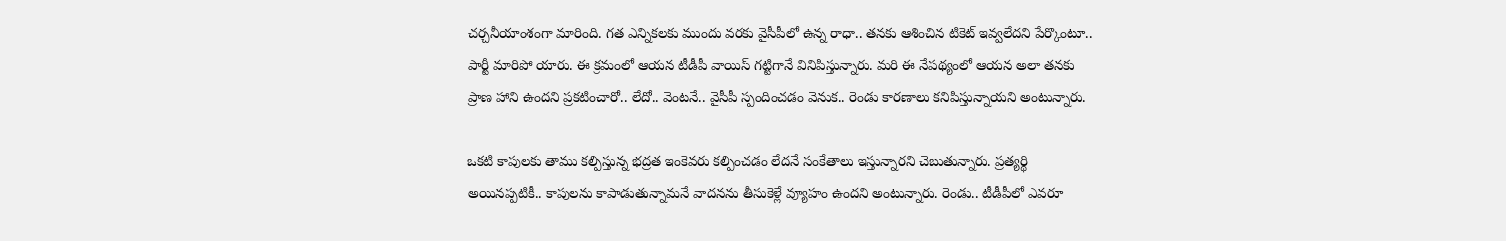చ‌ర్చ‌నీయాంశంగా మారింది. గ‌త ఎన్నిక‌ల‌కు ముందు వ‌ర‌కు వైసీపీలో ఉన్న రాధా.. త‌న‌కు ఆశించిన టికెట్ ఇవ్వ‌లేద‌ని పేర్కొంటూ.. పార్టీ మారిపో యారు. ఈ క్ర‌మంలో ఆయ‌న టీడీపీ వాయిస్ గ‌ట్టిగానే వినిపిస్తున్నారు. మ‌రి ఈ నేప‌థ్యంలో ఆయ‌న అలా త‌న‌కు ప్రాణ హాని ఉంద‌ని ప్ర‌క‌టించారో.. లేదో.. వెంట‌నే.. వైసీపీ స్పందించ‌డం వెనుక‌.. రెండు కార‌ణాలు క‌నిపిస్తున్నాయ‌ని అంటున్నారు.

ఒక‌టి కాపుల‌కు తాము క‌ల్పిస్తున్న భ‌ద్ర‌త ఇంకెవ‌రు క‌ల్పించ‌డం లేద‌నే సంకేతాలు ఇస్తున్నార‌ని చెబుతున్నారు. ప్ర‌త్య‌ర్థి అయిన‌ప్ప‌టికీ.. కాపుల‌ను కాపాడుతున్నామ‌నే వాద‌న‌ను తీసుకెళ్లే వ్యూహం ఉంద‌ని అంటున్నారు. రెండు.. టీడీపీలో ఎవ‌రూ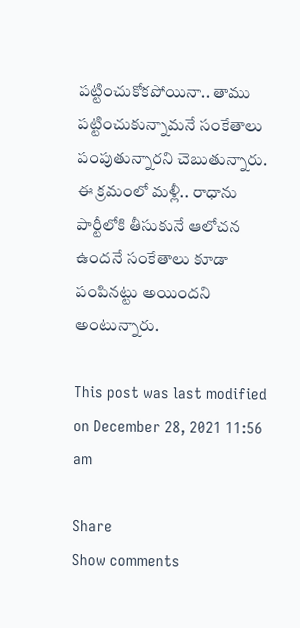ప‌ట్టించుకోక‌పోయినా.. తాము ప‌ట్టించుకున్నామ‌నే సంకేతాలు పంపుతున్నార‌ని చెబుతున్నారు. ఈ క్ర‌మంలో మ‌ళ్లీ.. రాధాను పార్టీలోకి తీసుకునే ఆలోచ‌న ఉంద‌నే సంకేతాలు కూడా పంపిన‌ట్టు అయింద‌ని అంటున్నారు.

This post was last modified on December 28, 2021 11:56 am

Share
Show comments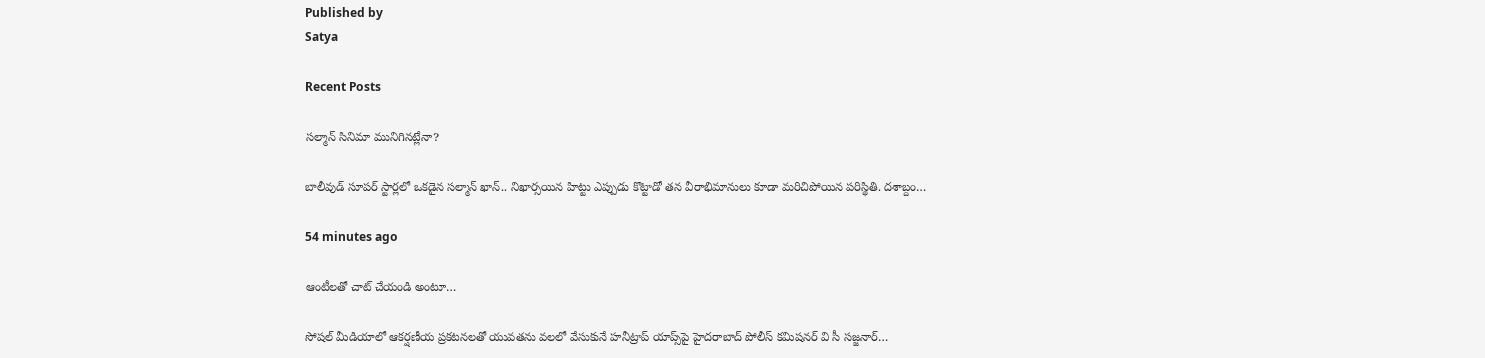Published by
Satya

Recent Posts

సల్మాన్ సినిమా మునిగినట్లేనా?

బాలీవుడ్ సూపర్ స్టార్లలో ఒకడైన సల్మాన్ ఖాన్.. నిఖార్సయిన హిట్టు ఎప్పుడు కొట్టాడో తన వీరాభిమానులు కూడా మరిచిపోయిన పరిస్థితి. దశాబ్దం…

54 minutes ago

ఆంటీలతో చాట్ చేయండి అంటూ…

సోషల్ మీడియాలో ఆకర్షణీయ ప్రకటనలతో యువతను వలలో వేసుకునే హనీట్రాప్ యాప్స్‌పై హైదరాబాద్ పోలీస్ కమిషనర్ వి సీ సజ్జనార్…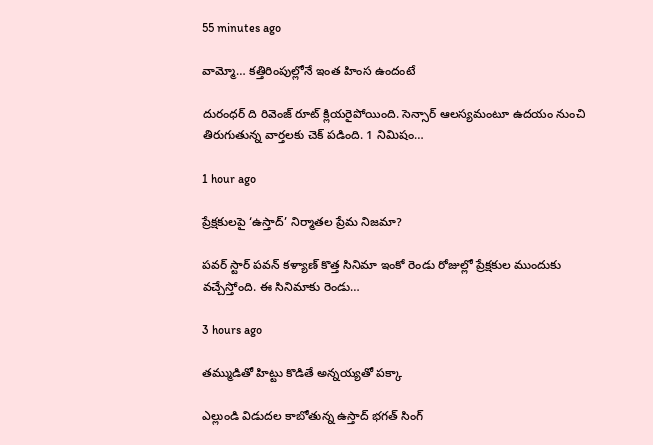55 minutes ago

వామ్మో… కత్తిరింపుల్లోనే ఇంత హింస ఉందంటే

దురంధర్ ది రివెంజ్ రూట్ క్లియరైపోయింది. సెన్సార్ ఆలస్యమంటూ ఉదయం నుంచి తిరుగుతున్న వార్తలకు చెక్ పడింది. 1 నిమిషం…

1 hour ago

ప్రేక్షకులపై ‘ఉస్తాద్’ నిర్మాతల ప్రేమ నిజమా?

పవర్ స్టార్ పవన్ కళ్యాణ్ కొత్త సినిమా ఇంకో రెండు రోజుల్లో ప్రేక్షకుల ముందుకు వచ్చేస్తోంది. ఈ సినిమాకు రెండు…

3 hours ago

తమ్ముడితో హిట్టు కొడితే అన్నయ్యతో పక్కా

ఎల్లుండి విడుదల కాబోతున్న ఉస్తాద్ భగత్ సింగ్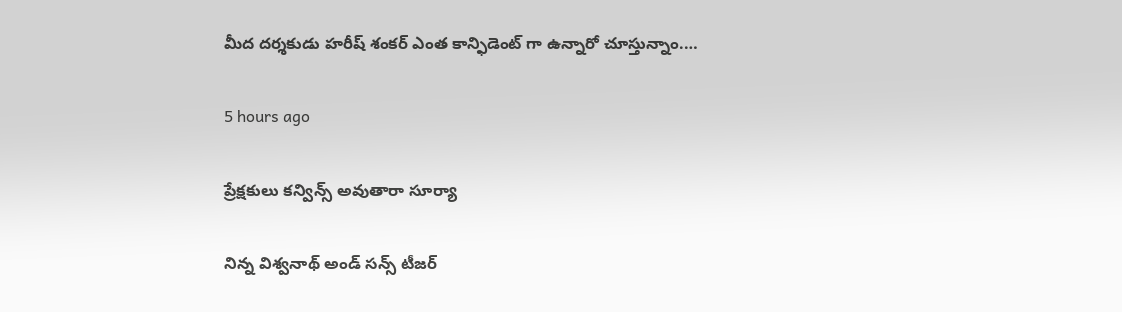మీద దర్శకుడు హరీష్ శంకర్ ఎంత కాన్ఫిడెంట్ గా ఉన్నారో చూస్తున్నాం.…

5 hours ago

ప్రేక్షకులు కన్విన్స్ అవుతారా సూర్యా

నిన్న విశ్వనాథ్ అండ్ సన్స్ టీజర్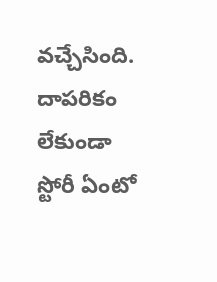వచ్చేసింది. దాపరికం లేకుండా స్టోరీ ఏంటో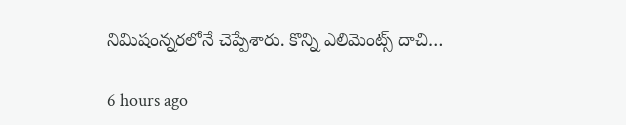నిమిషంన్నరలోనే చెప్పేశారు. కొన్ని ఎలిమెంట్స్ దాచి…

6 hours ago